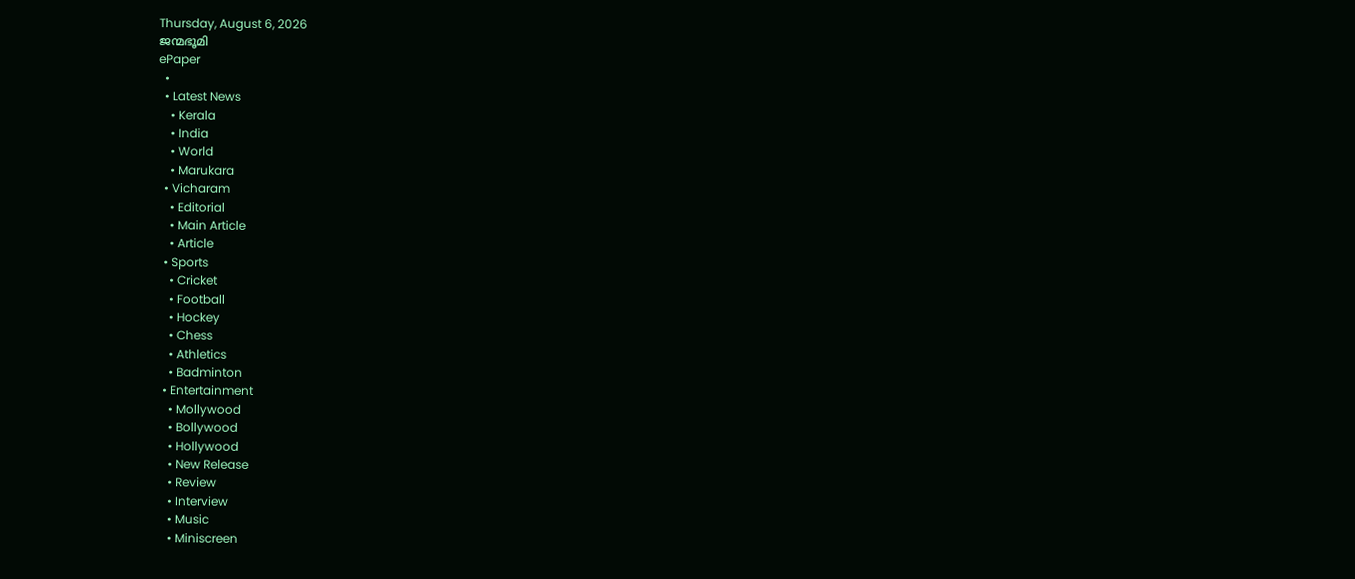Thursday, August 6, 2026
ജന്മഭൂമി
ePaper
  •
  • Latest News
    • Kerala
    • India
    • World
    • Marukara
  • Vicharam
    • Editorial
    • Main Article
    • Article
  • Sports
    • Cricket
    • Football
    • Hockey
    • Chess
    • Athletics
    • Badminton
  • Entertainment
    • Mollywood
    • Bollywood
    • Hollywood
    • New Release
    • Review
    • Interview
    • Music
    • Miniscreen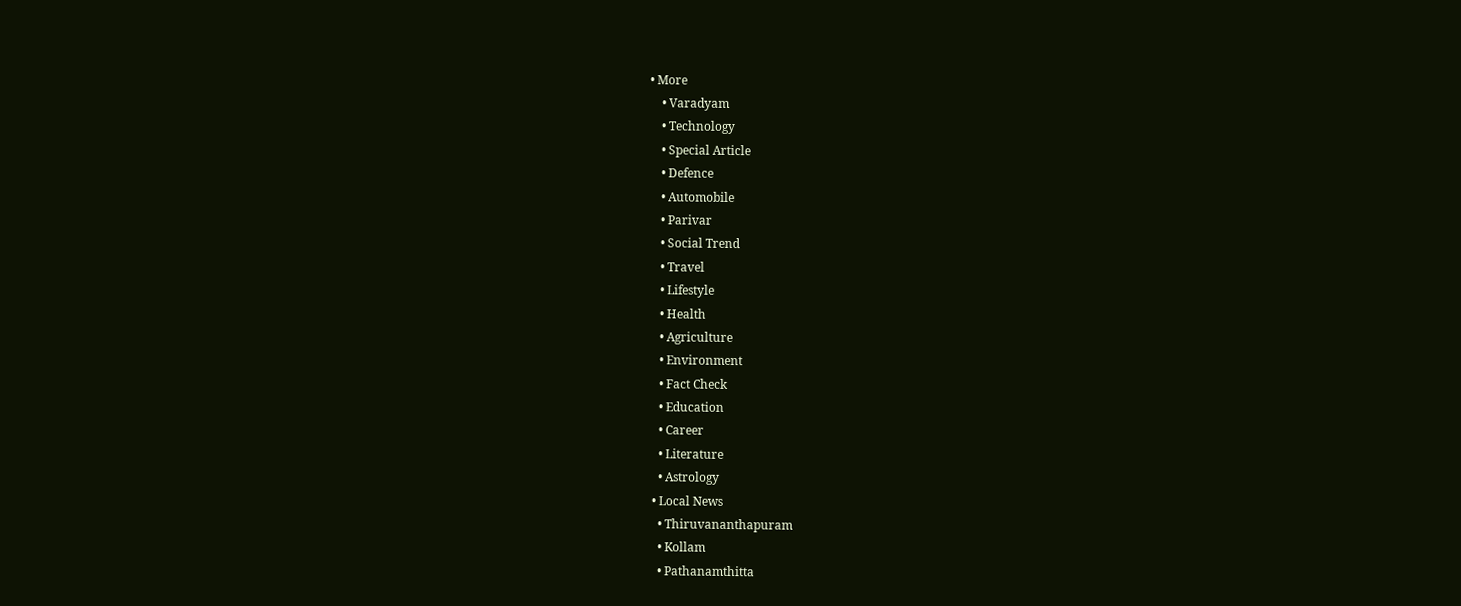• More
    • Varadyam
    • Technology
    • Special Article
    • Defence
    • Automobile
    • Parivar
    • Social Trend
    • Travel
    • Lifestyle
    • Health
    • Agriculture
    • Environment
    • Fact Check
    • Education
    • Career
    • Literature
    • Astrology
  • Local News
    • Thiruvananthapuram
    • Kollam
    • Pathanamthitta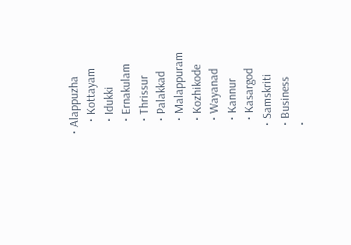• Alappuzha
    • Kottayam
    • Idukki
    • Ernakulam
    • Thrissur
    • Palakkad
    • Malappuram
    • Kozhikode
    • Wayanad
    • Kannur
    • Kasargod
  • Samskriti
  • Business
  •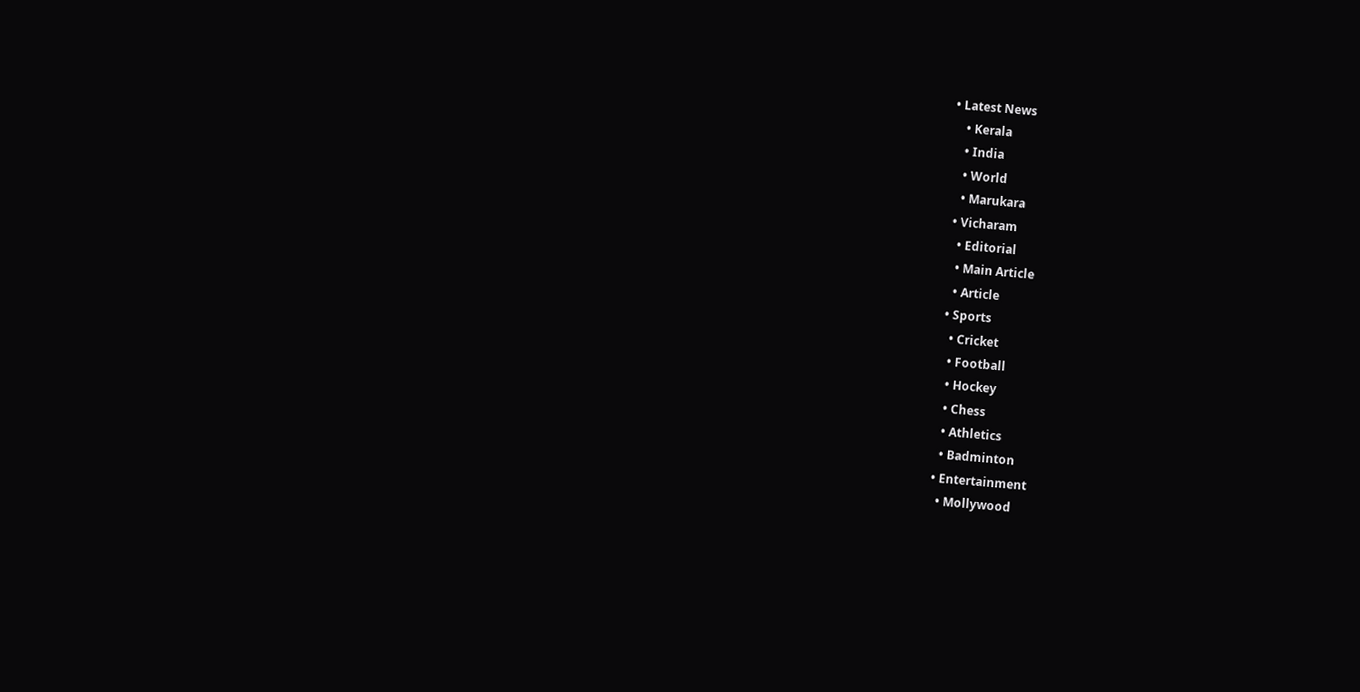• Latest News
    • Kerala
    • India
    • World
    • Marukara
  • Vicharam
    • Editorial
    • Main Article
    • Article
  • Sports
    • Cricket
    • Football
    • Hockey
    • Chess
    • Athletics
    • Badminton
  • Entertainment
    • Mollywood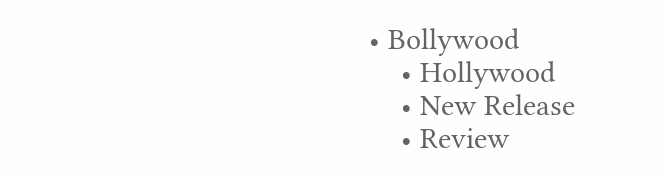• Bollywood
    • Hollywood
    • New Release
    • Review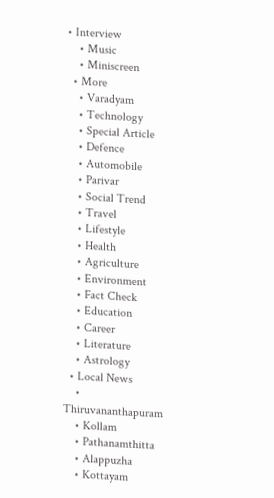• Interview
    • Music
    • Miniscreen
  • More
    • Varadyam
    • Technology
    • Special Article
    • Defence
    • Automobile
    • Parivar
    • Social Trend
    • Travel
    • Lifestyle
    • Health
    • Agriculture
    • Environment
    • Fact Check
    • Education
    • Career
    • Literature
    • Astrology
  • Local News
    • Thiruvananthapuram
    • Kollam
    • Pathanamthitta
    • Alappuzha
    • Kottayam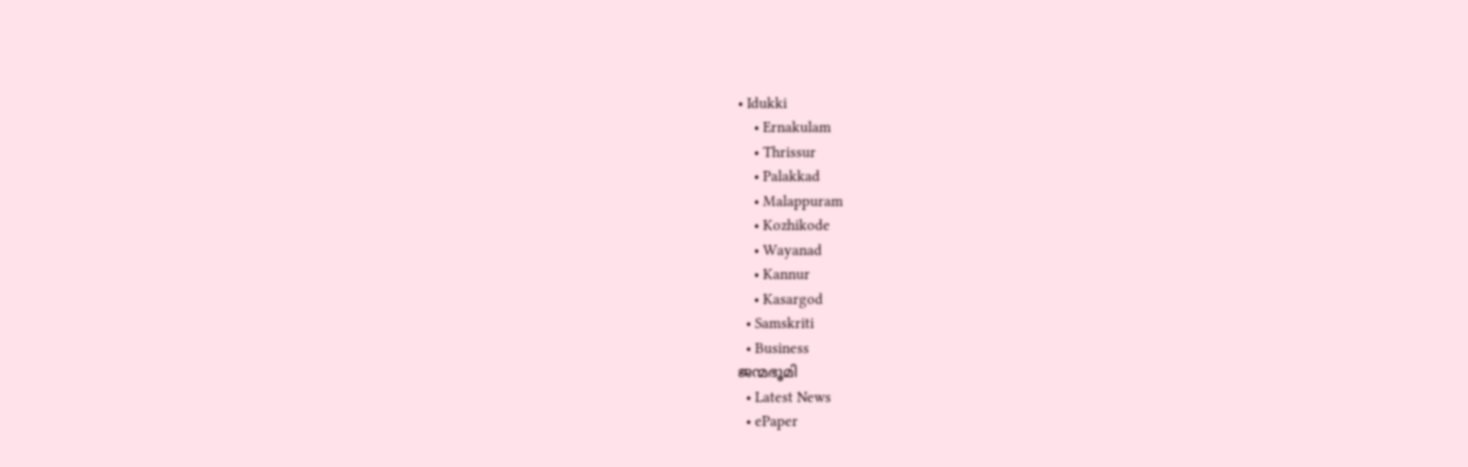• Idukki
    • Ernakulam
    • Thrissur
    • Palakkad
    • Malappuram
    • Kozhikode
    • Wayanad
    • Kannur
    • Kasargod
  • Samskriti
  • Business
ജന്മഭൂമി
  • Latest News
  • ePaper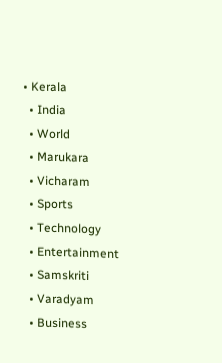• Kerala
  • India
  • World
  • Marukara
  • Vicharam
  • Sports
  • Technology
  • Entertainment
  • Samskriti
  • Varadyam
  • Business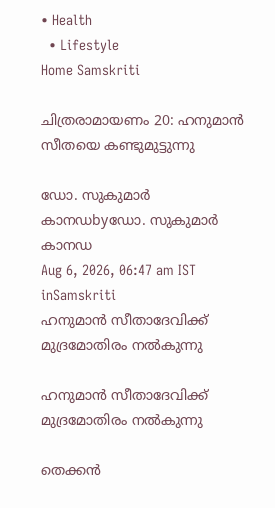• Health
  • Lifestyle
Home Samskriti

ചിത്രരാമായണം 20: ഹനുമാന്‍ സീതയെ കണ്ടുമുട്ടുന്നു

ഡോ. സുകുമാര്‍ കാനഡbyഡോ. സുകുമാര്‍ കാനഡ
Aug 6, 2026, 06:47 am IST
inSamskriti
ഹനുമാന്‍ സീതാദേവിക്ക് മുദ്രമോതിരം നല്‍കുന്നു

ഹനുമാന്‍ സീതാദേവിക്ക് മുദ്രമോതിരം നല്‍കുന്നു

തെക്കന്‍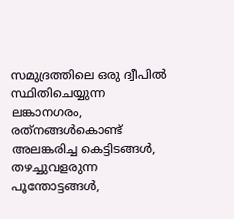സമുദ്രത്തിലെ ഒരു ദ്വീപില്‍ സ്ഥിതിചെയ്യുന്ന ലങ്കാനഗരം, രത്‌നങ്ങള്‍കൊണ്ട് അലങ്കരിച്ച കെട്ടിടങ്ങള്‍, തഴച്ചുവളരുന്ന പൂന്തോട്ടങ്ങള്‍,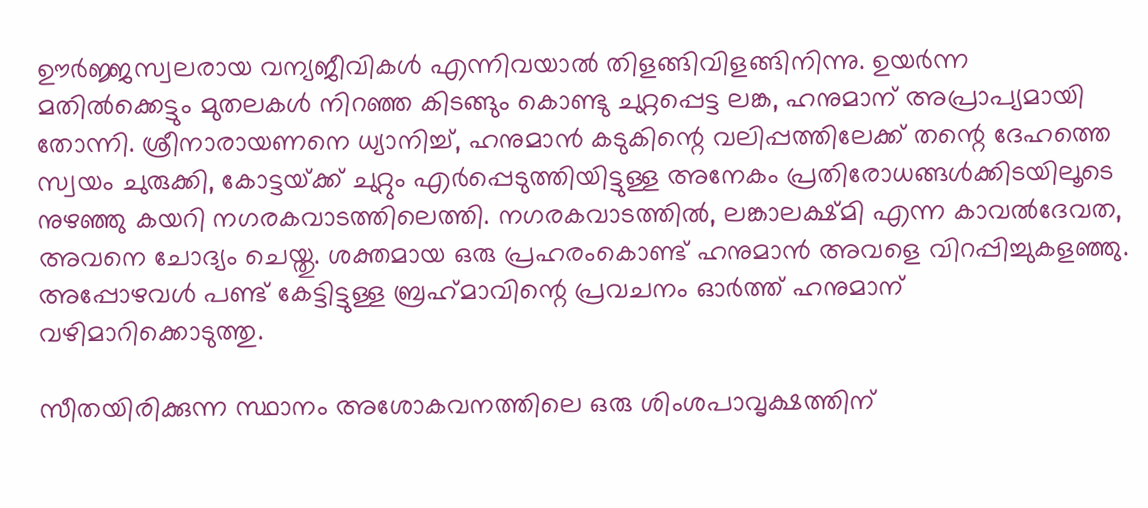ഊര്‍ജ്ജസ്വലരായ വന്യജീവികള്‍ എന്നിവയാല്‍ തിളങ്ങിവിളങ്ങിനിന്നു. ഉയര്‍ന്ന മതില്‍ക്കെട്ടും മുതലകള്‍ നിറഞ്ഞ കിടങ്ങും കൊണ്ടു ചുറ്റപ്പെട്ട ലങ്ക, ഹനുമാന് അപ്രാപ്യമായി തോന്നി. ശ്രീനാരായണനെ ധ്യാനിച്ച്, ഹനുമാന്‍ കടുകിന്റെ വലിപ്പത്തിലേക്ക് തന്റെ ദേഹത്തെ സ്വയം ചുരുക്കി, കോട്ടയ്‌ക്ക് ചുറ്റും എര്‍പ്പെടുത്തിയിട്ടുള്ള അനേകം പ്രതിരോധങ്ങള്‍ക്കിടയിലൂടെ നുഴഞ്ഞു കയറി നഗരകവാടത്തിലെത്തി. നഗരകവാടത്തില്‍, ലങ്കാലക്ഷ്മി എന്ന കാവല്‍ദേവത, അവനെ ചോദ്യം ചെയ്തു. ശക്തമായ ഒരു പ്രഹരംകൊണ്ട് ഹനുമാന്‍ അവളെ വിറപ്പിച്ചുകളഞ്ഞു. അപ്പോഴവള്‍ പണ്ട് കേട്ടിട്ടുള്ള ബ്രഹ്‌മാവിന്റെ പ്രവചനം ഓര്‍ത്ത് ഹനുമാന് വഴിമാറിക്കൊടുത്തു.

സീതയിരിക്കുന്ന സ്ഥാനം അശോകവനത്തിലെ ഒരു ശിംശപാവൃക്ഷത്തിന്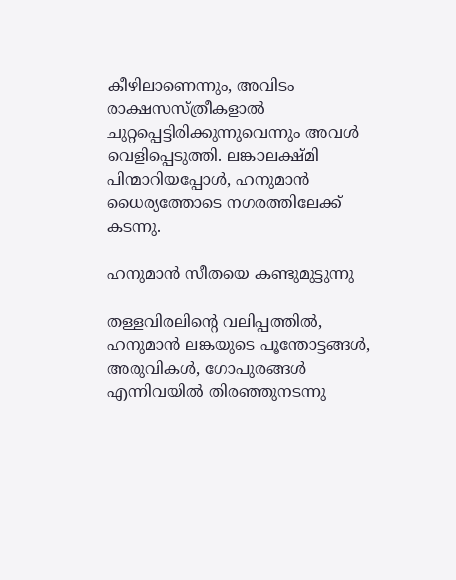കീഴിലാണെന്നും, അവിടം രാക്ഷസസ്ത്രീകളാല്‍ ചുറ്റപ്പെട്ടിരിക്കുന്നുവെന്നും അവള്‍ വെളിപ്പെടുത്തി. ലങ്കാലക്ഷ്മി പിന്മാറിയപ്പോള്‍, ഹനുമാന്‍ ധൈര്യത്തോടെ നഗരത്തിലേക്ക് കടന്നു.

ഹനുമാന്‍ സീതയെ കണ്ടുമുട്ടുന്നു

തള്ളവിരലിന്റെ വലിപ്പത്തില്‍, ഹനുമാന്‍ ലങ്കയുടെ പൂന്തോട്ടങ്ങള്‍, അരുവികള്‍, ഗോപുരങ്ങള്‍ എന്നിവയില്‍ തിരഞ്ഞുനടന്നു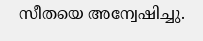സീതയെ അന്വേഷിച്ചു.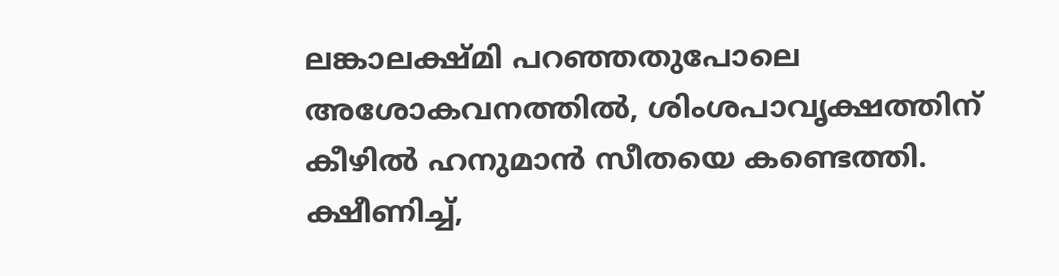ലങ്കാലക്ഷ്മി പറഞ്ഞതുപോലെ അശോകവനത്തില്‍, ശിംശപാവൃക്ഷത്തിന് കീഴില്‍ ഹനുമാന്‍ സീതയെ കണ്ടെത്തി. ക്ഷീണിച്ച്,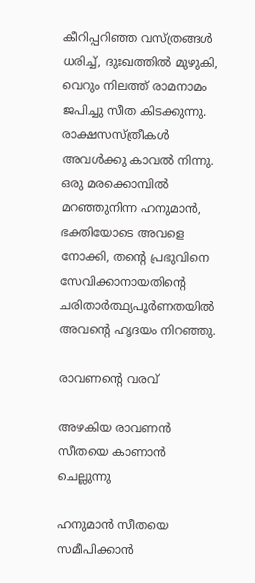കീറിപ്പറിഞ്ഞ വസ്ത്രങ്ങള്‍ ധരിച്ച്, ദുഃഖത്തില്‍ മുഴുകി, വെറും നിലത്ത് രാമനാമം ജപിച്ചു സീത കിടക്കുന്നു. രാക്ഷസസ്ത്രീകള്‍ അവള്‍ക്കു കാവല്‍ നിന്നു. ഒരു മരക്കൊമ്പില്‍ മറഞ്ഞുനിന്ന ഹനുമാന്‍, ഭക്തിയോടെ അവളെ നോക്കി, തന്റെ പ്രഭുവിനെ സേവിക്കാനായതിന്റെ ചരിതാര്‍ത്ഥ്യപൂര്‍ണതയില്‍ അവന്റെ ഹൃദയം നിറഞ്ഞു.

രാവണന്റെ വരവ്

അഴകിയ രാവണന്‍ സീതയെ കാണാന്‍ ചെല്ലുന്നു

ഹനുമാന്‍ സീതയെ സമീപിക്കാന്‍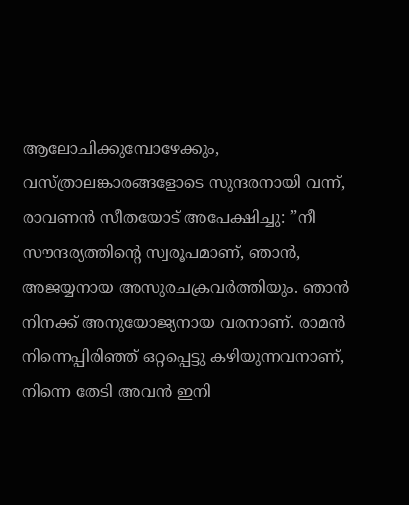ആലോചിക്കുമ്പോഴേക്കും, വസ്ത്രാലങ്കാരങ്ങളോടെ സുന്ദരനായി വന്ന്, രാവണന്‍ സീതയോട് അപേക്ഷിച്ചു: ”നീ സൗന്ദര്യത്തിന്റെ സ്വരൂപമാണ്, ഞാന്‍, അജയ്യനായ അസുരചക്രവര്‍ത്തിയും. ഞാന്‍ നിനക്ക് അനുയോജ്യനായ വരനാണ്. രാമന്‍ നിന്നെപ്പിരിഞ്ഞ് ഒറ്റപ്പെട്ടു കഴിയുന്നവനാണ്, നിന്നെ തേടി അവന്‍ ഇനി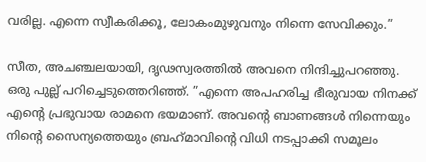വരില്ല. എന്നെ സ്വീകരിക്കൂ, ലോകംമുഴുവനും നിന്നെ സേവിക്കും.”

സീത, അചഞ്ചലയായി, ദൃഢസ്വരത്തില്‍ അവനെ നിന്ദിച്ചുപറഞ്ഞു. ഒരു പുല്ല് പറിച്ചെടുത്തെറിഞ്ഞ്. ”എന്നെ അപഹരിച്ച ഭീരുവായ നിനക്ക് എന്റെ പ്രഭുവായ രാമനെ ഭയമാണ്. അവന്റെ ബാണങ്ങള്‍ നിന്നെയും നിന്റെ സൈന്യത്തെയും ബ്രഹ്‌മാവിന്റെ വിധി നടപ്പാക്കി സമൂലം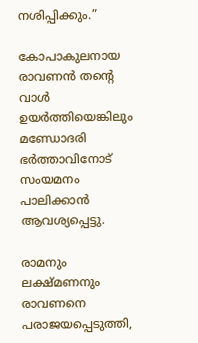നശിപ്പിക്കും.”

കോപാകുലനായ രാവണന്‍ തന്റെ വാള്‍ ഉയര്‍ത്തിയെങ്കിലും മണ്ഡോദരി ഭര്‍ത്താവിനോട് സംയമനം പാലിക്കാന്‍ ആവശ്യപ്പെട്ടു.

രാമനും ലക്ഷ്മണനും രാവണനെ പരാജയപ്പെടുത്തി,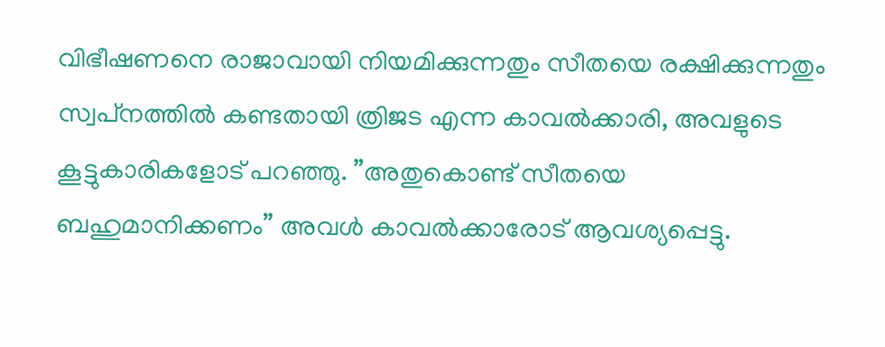വിഭീഷണനെ രാജാവായി നിയമിക്കുന്നതും സീതയെ രക്ഷിക്കുന്നതും സ്വപ്‌നത്തില്‍ കണ്ടതായി ത്രിജട എന്ന കാവല്‍ക്കാരി, അവളുടെ കൂട്ടുകാരികളോട് പറഞ്ഞു. ”അതുകൊണ്ട് സീതയെ ബഹുമാനിക്കണം” അവള്‍ കാവല്‍ക്കാരോട് ആവശ്യപ്പെട്ടു.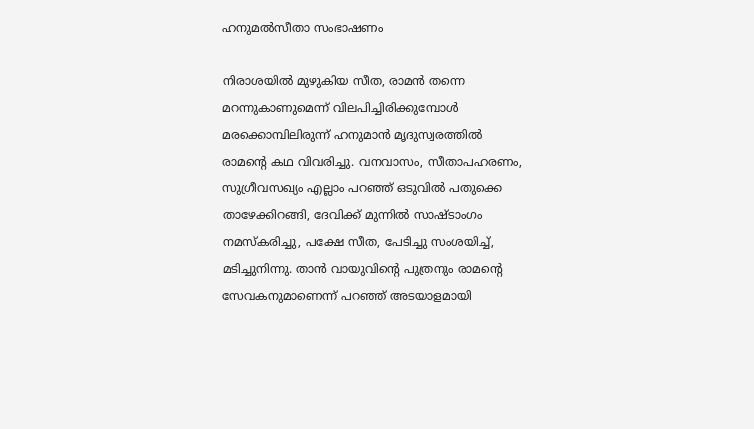ഹനുമല്‍സീതാ സംഭാഷണം

നിരാശയില്‍ മുഴുകിയ സീത, രാമന്‍ തന്നെ മറന്നുകാണുമെന്ന് വിലപിച്ചിരിക്കുമ്പോള്‍ മരക്കൊമ്പിലിരുന്ന് ഹനുമാന്‍ മൃദുസ്വരത്തില്‍ രാമന്റെ കഥ വിവരിച്ചു. വനവാസം, സീതാപഹരണം, സുഗ്രീവസഖ്യം എല്ലാം പറഞ്ഞ് ഒടുവില്‍ പതുക്കെ താഴേക്കിറങ്ങി, ദേവിക്ക് മുന്നില്‍ സാഷ്ടാംഗം നമസ്‌കരിച്ചു, പക്ഷേ സീത, പേടിച്ചു സംശയിച്ച്, മടിച്ചുനിന്നു. താന്‍ വായുവിന്റെ പുത്രനും രാമന്റെ സേവകനുമാണെന്ന് പറഞ്ഞ് അടയാളമായി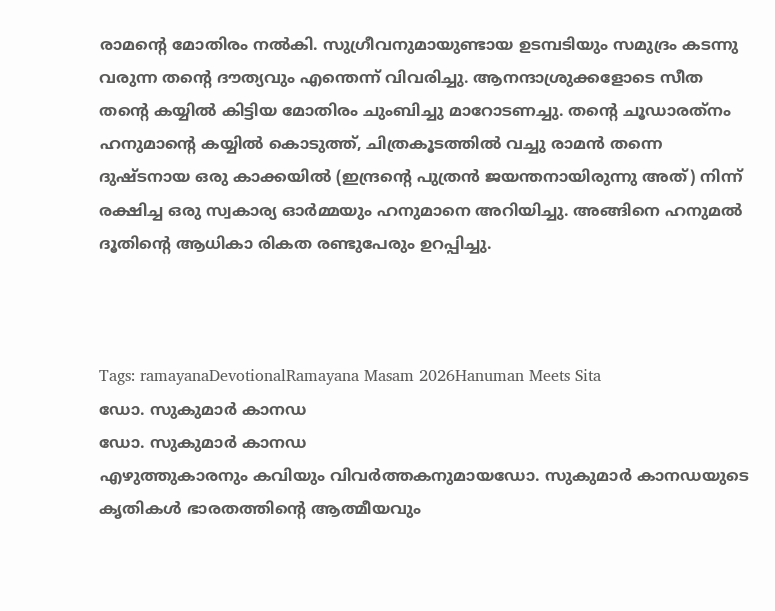രാമന്റെ മോതിരം നല്‍കി. സുഗ്രീവനുമായുണ്ടായ ഉടമ്പടിയും സമുദ്രം കടന്നു വരുന്ന തന്റെ ദൗത്യവും എന്തെന്ന് വിവരിച്ചു. ആനന്ദാശ്രുക്കളോടെ സീത തന്റെ കയ്യില്‍ കിട്ടിയ മോതിരം ചുംബിച്ചു മാറോടണച്ചു. തന്റെ ചൂഡാരത്‌നം ഹനുമാന്റെ കയ്യില്‍ കൊടുത്ത്, ചിത്രകൂടത്തില്‍ വച്ചു രാമന്‍ തന്നെ ദുഷ്ടനായ ഒരു കാക്കയില്‍ (ഇന്ദ്രന്റെ പുത്രന്‍ ജയന്തനായിരുന്നു അത്) നിന്ന് രക്ഷിച്ച ഒരു സ്വകാര്യ ഓര്‍മ്മയും ഹനുമാനെ അറിയിച്ചു. അങ്ങിനെ ഹനുമല്‍ ദൂതിന്റെ ആധികാ രികത രണ്ടുപേരും ഉറപ്പിച്ചു.



Tags: ramayanaDevotionalRamayana Masam 2026Hanuman Meets Sita
ഡോ. സുകുമാര്‍ കാനഡ
ഡോ. സുകുമാര്‍ കാനഡ
എഴുത്തുകാരനും കവിയും വിവര്‍ത്തകനുമായഡോ. സുകുമാര്‍ കാനഡയുടെ കൃതികള്‍ ഭാരതത്തിന്റെ ആത്മീയവും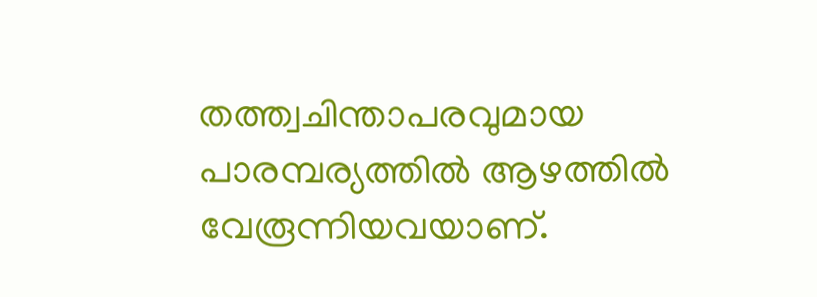തത്ത്വചിന്താപരവുമായ പാരമ്പര്യത്തില്‍ ആഴത്തില്‍ വേരൂന്നിയവയാണ്.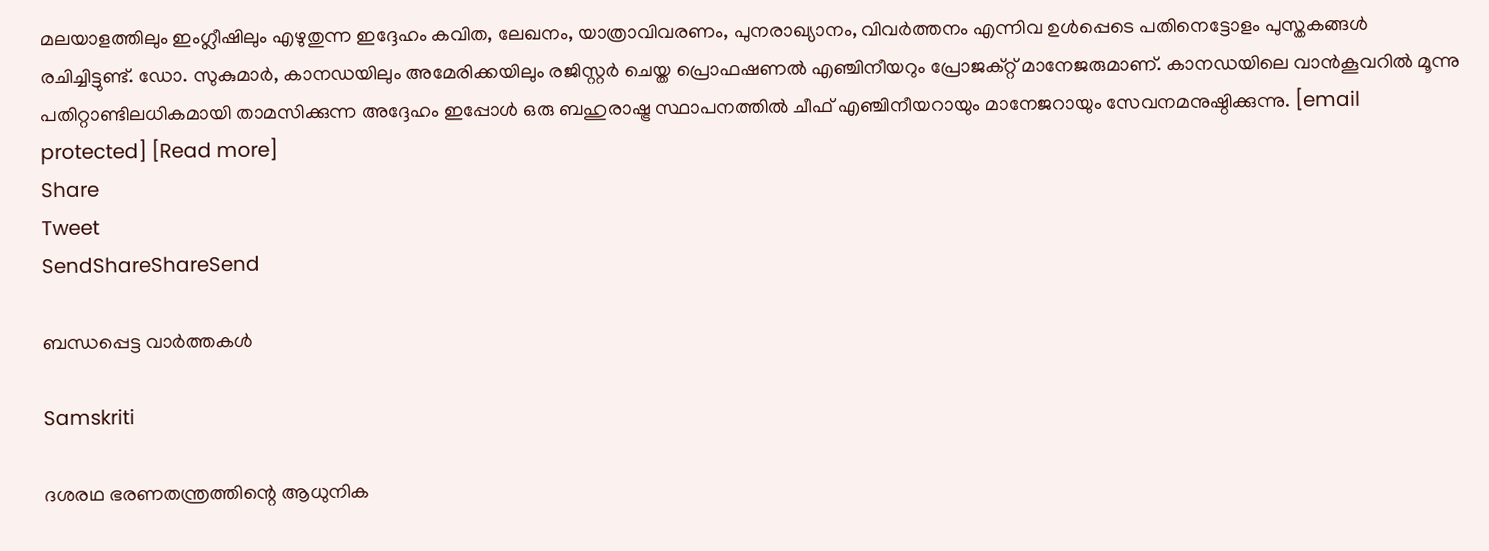മലയാളത്തിലും ഇംഗ്ലീഷിലും എഴുതുന്ന ഇദ്ദേഹം കവിത, ലേഖനം, യാത്രാവിവരണം, പുനരാഖ്യാനം, വിവര്‍ത്തനം എന്നിവ ഉള്‍പ്പെടെ പതിനെട്ടോളം പുസ്തകങ്ങള്‍ രചിച്ചിട്ടുണ്ട്. ഡോ. സുകുമാര്‍, കാനഡയിലും അമേരിക്കയിലും രജിസ്റ്റര്‍ ചെയ്ത പ്രൊഫഷണല്‍ എഞ്ചിനീയറും പ്രോജക്റ്റ് മാനേജരുമാണ്. കാനഡയിലെ വാന്‍കൂവറില്‍ മൂന്നു പതിറ്റാണ്ടിലധികമായി താമസിക്കുന്ന അദ്ദേഹം ഇപ്പോള്‍ ഒരു ബഹുരാഷ്ട്ര സ്ഥാപനത്തില്‍ ചീഫ് എഞ്ചിനീയറായും മാനേജറായും സേവനമനുഷ്ഠിക്കുന്നു. [email protected] [Read more]
Share
Tweet
SendShareShareSend

ബന്ധപ്പെട്ട വാര്‍ത്തകള്‍

Samskriti

ദശരഥ ഭരണതന്ത്രത്തിന്റെ ആധുനിക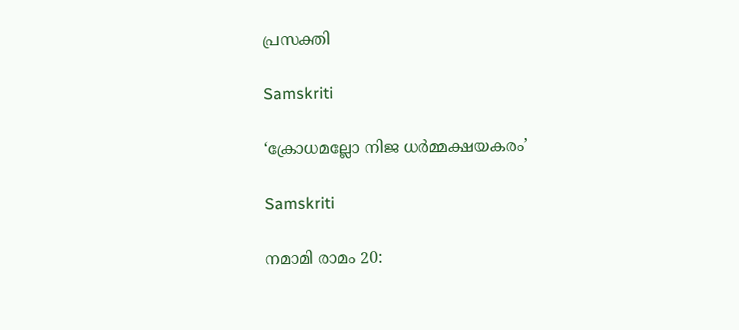പ്രസക്തി

Samskriti

‘ക്രോധമല്ലോ നിജ ധര്‍മ്മക്ഷയകരം’

Samskriti

നമാമി രാമം 20: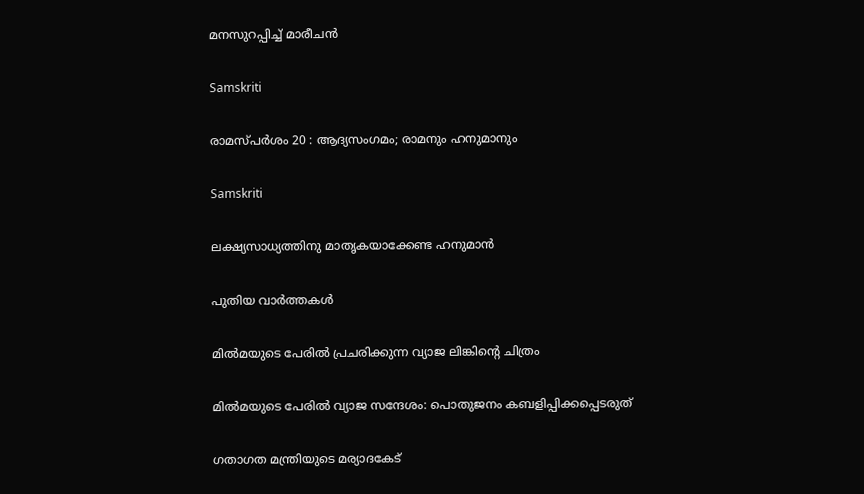മനസുറപ്പിച്ച് മാരീചന്‍

Samskriti

രാമസ്പര്‍ശം 20 : ആദ്യസംഗമം; രാമനും ഹനുമാനും

Samskriti

ലക്ഷ്യസാധ്യത്തിനു മാതൃകയാക്കേണ്ട ഹനുമാന്‍

പുതിയ വാര്‍ത്തകള്‍

മില്‍മയുടെ പേരില്‍ പ്രചരിക്കുന്ന വ്യാജ ലിങ്കിന്റെ ചിത്രം

മില്‍മയുടെ പേരില്‍ വ്യാജ സന്ദേശം: പൊതുജനം കബളിപ്പിക്കപ്പെടരുത്

ഗതാഗത മന്ത്രിയുടെ മര്യാദകേട്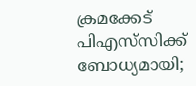ക്രമക്കേട് പിഎസ്‌സിക്ക് ബോധ്യമായി;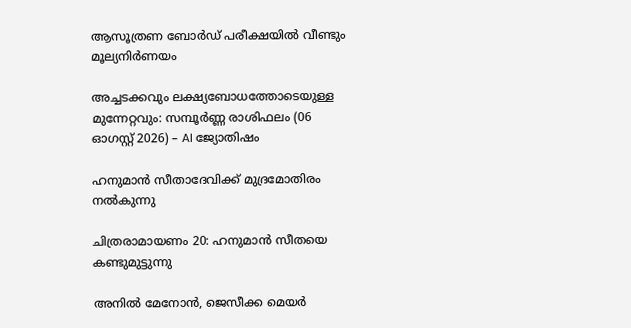ആസൂത്രണ ബോര്‍ഡ് പരീക്ഷയില്‍ വീണ്ടും മൂല്യനിര്‍ണയം

അച്ചടക്കവും ലക്ഷ്യബോധത്തോടെയുള്ള മുന്നേറ്റവും: സമ്പൂർണ്ണ രാശിഫലം (06 ഓഗസ്റ്റ് 2026) – AI ജ്യോതിഷം

ഹനുമാന്‍ സീതാദേവിക്ക് മുദ്രമോതിരം നല്‍കുന്നു

ചിത്രരാമായണം 20: ഹനുമാന്‍ സീതയെ കണ്ടുമുട്ടുന്നു

അനില്‍ മേനോന്‍, ജെസീക്ക മെയര്‍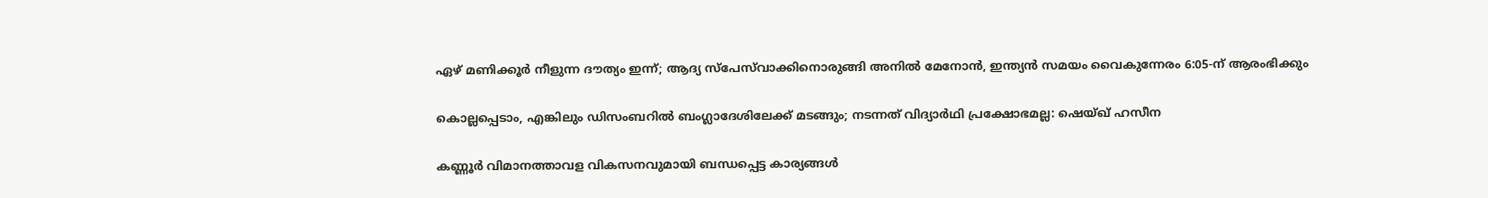ഏഴ് മണിക്കൂര്‍ നീളുന്ന ദൗത്യം ഇന്ന്; ആദ്യ സ്‌പേസ്‌വാക്കിനൊരുങ്ങി അനിൽ മേനോൻ, ഇന്ത്യൻ സമയം വൈകുന്നേരം 6:05-ന് ആരംഭിക്കും

കൊല്ലപ്പെടാം, എങ്കിലും ഡിസംബറിൽ ബംഗ്ലാദേശിലേക്ക് മടങ്ങും; നടന്നത് വിദ്യാർഥി പ്രക്ഷോഭമല്ല: ഷെയ്ഖ് ഹസീന

കണ്ണൂര്‍ വിമാനത്താവള വികസനവുമായി ബന്ധപ്പെട്ട കാര്യങ്ങള്‍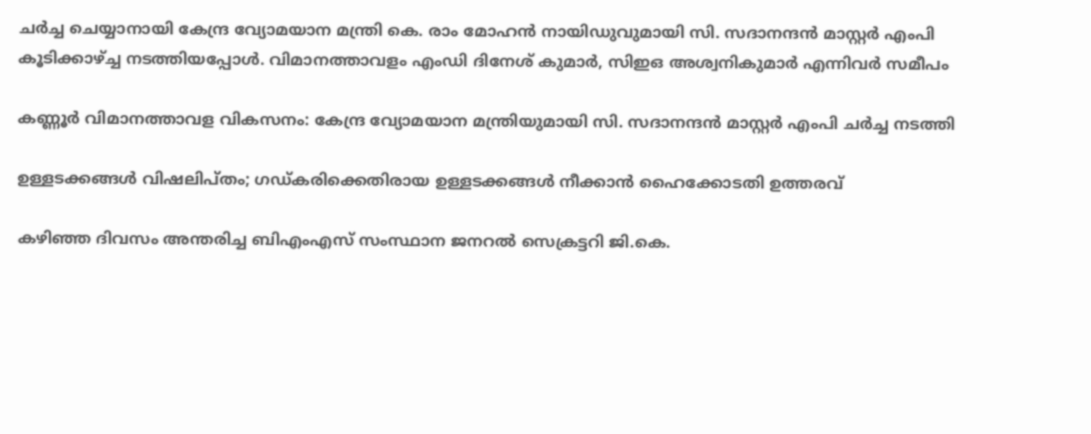ചര്‍ച്ച ചെയ്യാനായി കേന്ദ്ര വ്യോമയാന മന്ത്രി കെ. രാം മോഹന്‍ നായിഡുവുമായി സി. സദാനന്ദന്‍ മാസ്റ്റര്‍ എംപി കൂടിക്കാഴ്ച്ച നടത്തിയപ്പോള്‍. വിമാനത്താവളം എംഡി ദിനേശ് കുമാര്‍, സിഇഒ അശ്വനികുമാര്‍ എന്നിവര്‍ സമീപം

കണ്ണൂര്‍ വിമാനത്താവള വികസനം: കേന്ദ്ര വ്യോമയാന മന്ത്രിയുമായി സി. സദാനന്ദന്‍ മാസ്റ്റര്‍ എംപി ചര്‍ച്ച നടത്തി

ഉള്ളടക്കങ്ങള്‍ വിഷലിപ്തം; ഗഡ്കരിക്കെതിരായ ഉള്ളടക്കങ്ങള്‍ നീക്കാന്‍ ഹൈക്കോടതി ഉത്തരവ്

കഴിഞ്ഞ ദിവസം അന്തരിച്ച ബിഎംഎസ് സംസ്ഥാന ജനറല്‍ സെക്രട്ടറി ജി.കെ.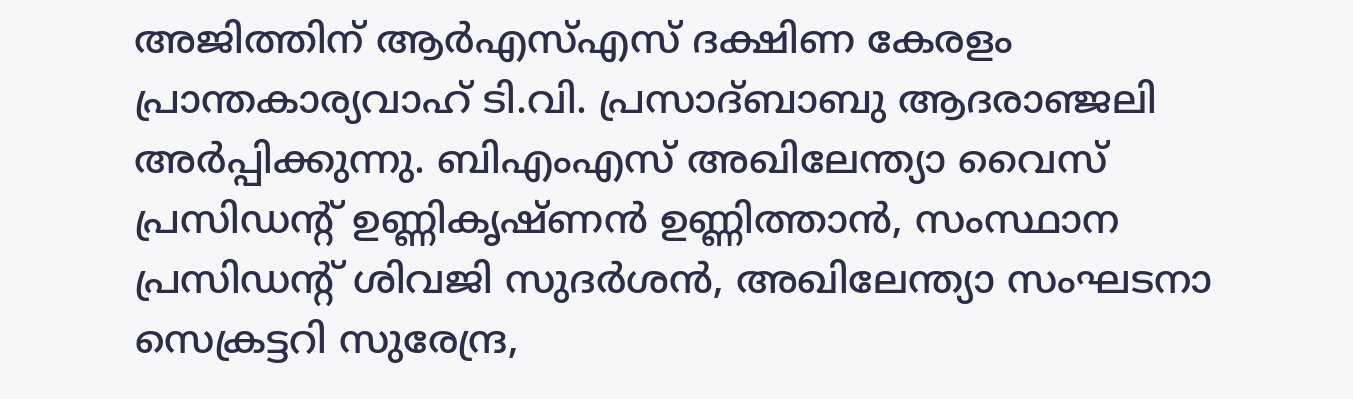അജിത്തിന് ആര്‍എസ്എസ് ദക്ഷിണ കേരളം പ്രാന്തകാര്യവാഹ് ടി.വി. പ്രസാദ്ബാബു ആദരാഞ്ജലി അര്‍പ്പിക്കുന്നു. ബിഎംഎസ് അഖിലേന്ത്യാ വൈസ് പ്രസിഡന്റ് ഉണ്ണികൃഷ്ണന്‍ ഉണ്ണിത്താന്‍, സംസ്ഥാന പ്രസിഡന്റ് ശിവജി സുദര്‍ശന്‍, അഖിലേന്ത്യാ സംഘടനാ സെക്രട്ടറി സുരേന്ദ്ര,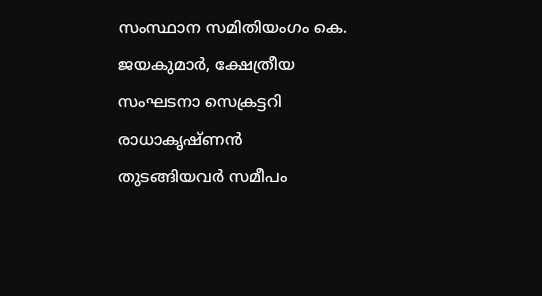സംസ്ഥാന സമിതിയംഗം കെ. ജയകുമാര്‍, ക്ഷേത്രീയ സംഘടനാ സെക്രട്ടറി രാധാകൃഷ്ണന്‍ തുടങ്ങിയവര്‍ സമീപം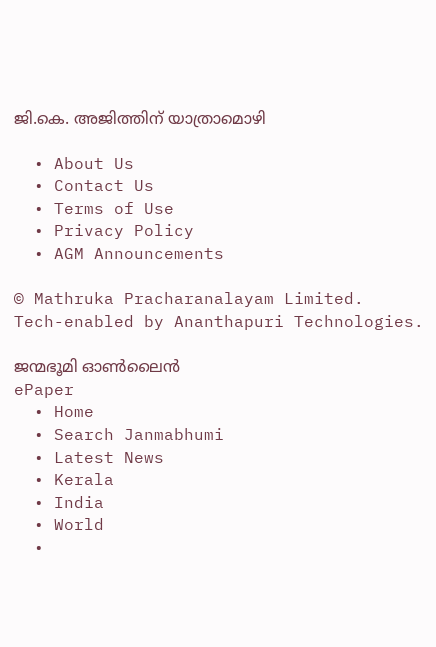ജി.കെ. അജിത്തിന് യാത്രാമൊഴി

  • About Us
  • Contact Us
  • Terms of Use
  • Privacy Policy
  • AGM Announcements

© Mathruka Pracharanalayam Limited.
Tech-enabled by Ananthapuri Technologies.

ജന്മഭൂമി ഓണ്‍ലൈന്‍
ePaper
  • Home
  • Search Janmabhumi
  • Latest News
  • Kerala
  • India
  • World
  •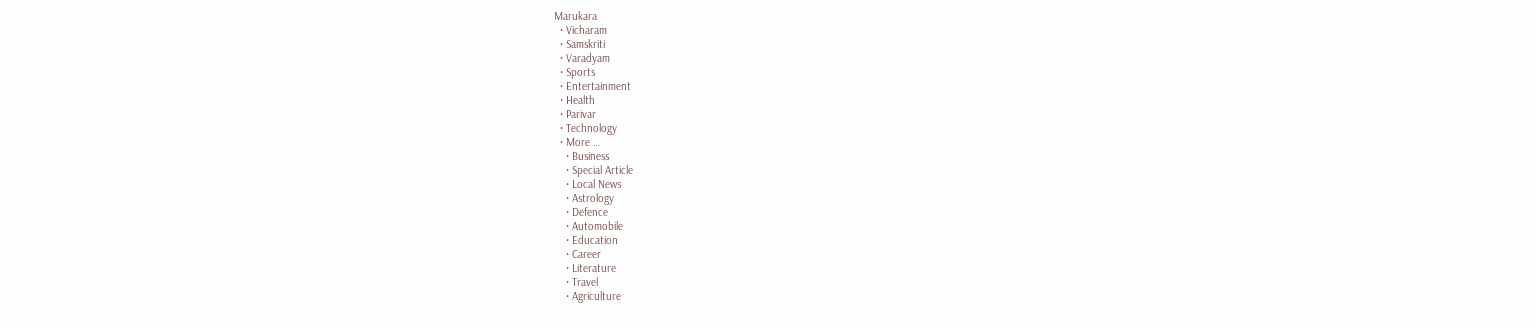Marukara
  • Vicharam
  • Samskriti
  • Varadyam
  • Sports
  • Entertainment
  • Health
  • Parivar
  • Technology
  • More …
    • Business
    • Special Article
    • Local News
    • Astrology
    • Defence
    • Automobile
    • Education
    • Career
    • Literature
    • Travel
    • Agriculture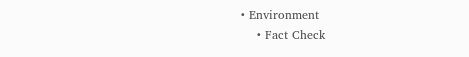• Environment
    • Fact Check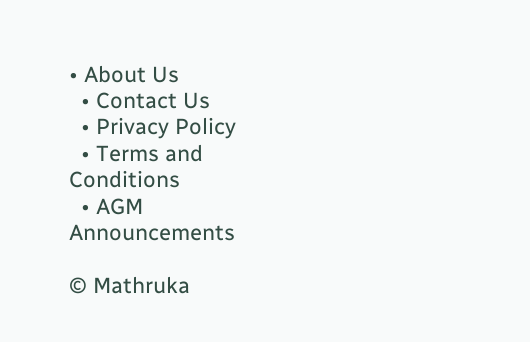• About Us
  • Contact Us
  • Privacy Policy
  • Terms and Conditions
  • AGM Announcements

© Mathruka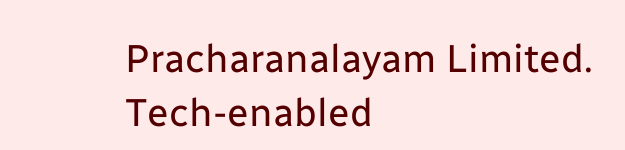Pracharanalayam Limited.
Tech-enabled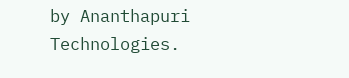by Ananthapuri Technologies.